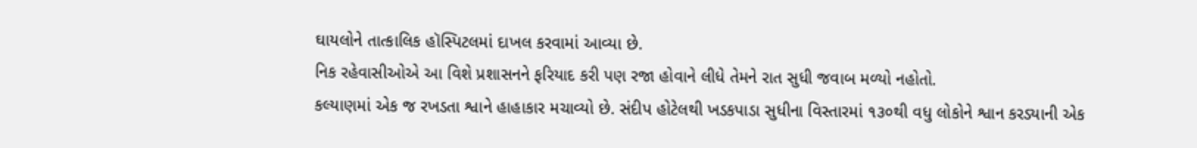ઘાયલોને તાત્કાલિક હૉસ્પિટલમાં દાખલ કરવામાં આવ્યા છે.
નિક રહેવાસીઓએ આ વિશે પ્રશાસનને ફરિયાદ કરી પણ રજા હોવાને લીધે તેમને રાત સુધી જવાબ મળ્યો નહોતો.
કલ્યાણમાં એક જ રખડતા શ્વાને હાહાકાર મચાવ્યો છે. સંદીપ હોટેલથી ખડકપાડા સુધીના વિસ્તારમાં ૧૩૦થી વધુ લોકોને શ્વાન કરડ્યાની એક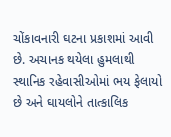ચોંકાવનારી ઘટના પ્રકાશમાં આવી છે. અચાનક થયેલા હુમલાથી સ્થાનિક રહેવાસીઓમાં ભય ફેલાયો છે અને ઘાયલોને તાત્કાલિક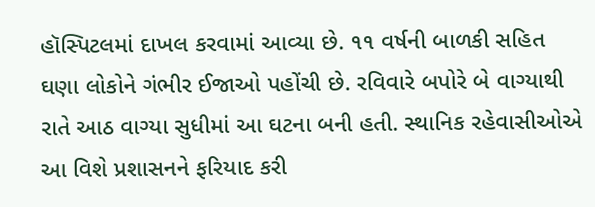હૉસ્પિટલમાં દાખલ કરવામાં આવ્યા છે. ૧૧ વર્ષની બાળકી સહિત ઘણા લોકોને ગંભીર ઈજાઓ પહોંચી છે. રવિવારે બપોરે બે વાગ્યાથી રાતે આઠ વાગ્યા સુધીમાં આ ઘટના બની હતી. સ્થાનિક રહેવાસીઓએ આ વિશે પ્રશાસનને ફરિયાદ કરી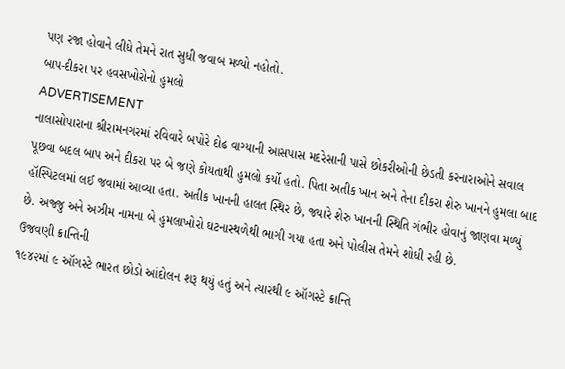પણ રજા હોવાને લીધે તેમને રાત સુધી જવાબ મળ્યો નહોતો.
બાપ-દીકરા પર હવસખોરોનો હુમલો
ADVERTISEMENT
નાલાસોપારાના શ્રીરામનગરમાં રવિવારે બપોરે દોઢ વાગ્યાની આસપાસ મદરેસાની પાસે છોકરીઓની છેડતી કરનારાઓને સવાલ પૂછવા બદલ બાપ અને દીકરા પર બે જણે કોયતાથી હુમલો કર્યો હતો. પિતા અતીક ખાન અને તેના દીકરા શેરુ ખાનને હુમલા બાદ હૉસ્પિટલમાં લઈ જવામાં આવ્યા હતા. અતીક ખાનની હાલત સ્થિર છે, જ્યારે શેરુ ખાનની સ્થિતિ ગંભીર હોવાનું જાણવા મળ્યું છે. અજ્જુ અને અઝીમ નામના બે હુમલાખોરો ઘટનાસ્થળેથી ભાગી ગયા હતા અને પોલીસ તેમને શોધી રહી છે.
ઉજવણી ક્રાન્તિની
૧૯૪૨માં ૯ ઑગસ્ટે ભારત છોડો આંદોલન શરૂ થયું હતું અને ત્યારથી ૯ ઑગસ્ટે ક્રાન્તિ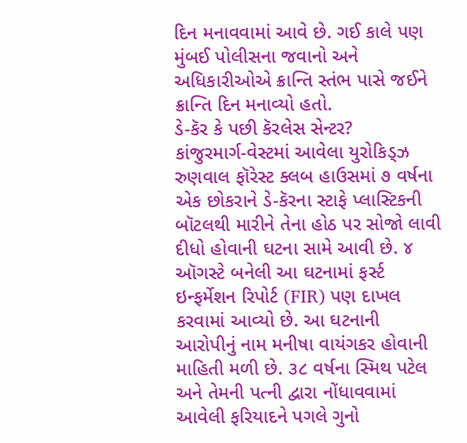દિન મનાવવામાં આવે છે. ગઈ કાલે પણ મુંબઈ પોલીસના જવાનો અને અધિકારીઓએ ક્રાન્તિ સ્તંભ પાસે જઈને ક્રાન્તિ દિન મનાવ્યો હતો.
ડે-કૅર કે પછી કૅરલેસ સેન્ટર?
કાંજુરમાર્ગ-વેસ્ટમાં આવેલા યુરોકિડ્ઝ રુણવાલ ફૉરેસ્ટ ક્લબ હાઉસમાં ૭ વર્ષના એક છોકરાને ડે-કૅરના સ્ટાફે પ્લાસ્ટિકની બૉટલથી મારીને તેના હોઠ પર સોજો લાવી દીધો હોવાની ઘટના સામે આવી છે. ૪ ઑગસ્ટે બનેલી આ ઘટનામાં ફર્સ્ટ ઇન્ફર્મેશન રિપોર્ટ (FIR) પણ દાખલ કરવામાં આવ્યો છે. આ ઘટનાની આરોપીનું નામ મનીષા વાયંગકર હોવાની માહિતી મળી છે. ૩૮ વર્ષના સ્મિથ પટેલ અને તેમની પત્ની દ્વારા નોંધાવવામાં આવેલી ફરિયાદને પગલે ગુનો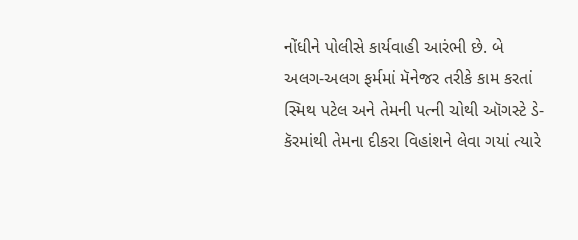નોંધીને પોલીસે કાર્યવાહી આરંભી છે. બે અલગ-અલગ ફર્મમાં મૅનેજર તરીકે કામ કરતાં સ્મિથ પટેલ અને તેમની પત્ની ચોથી ઑગસ્ટે ડે-કૅરમાંથી તેમના દીકરા વિહાંશને લેવા ગયાં ત્યારે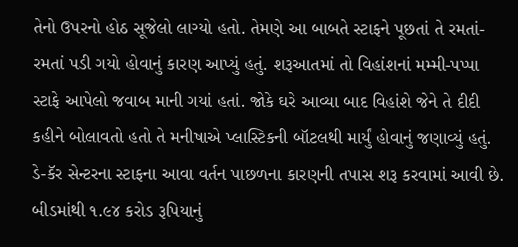તેનો ઉપરનો હોઠ સૂજેલો લાગ્યો હતો. તેમણે આ બાબતે સ્ટાફને પૂછતાં તે રમતાં-રમતાં પડી ગયો હોવાનું કારણ આપ્યું હતું. શરૂઆતમાં તો વિહાંશનાં મમ્મી-પપ્પા સ્ટાફે આપેલો જવાબ માની ગયાં હતાં. જોકે ઘરે આવ્યા બાદ વિહાંશે જેને તે દીદી કહીને બોલાવતો હતો તે મનીષાએ પ્લાસ્ટિકની બૉટલથી માર્યું હોવાનું જણાવ્યું હતું. ડે-કૅર સેન્ટરના સ્ટાફના આવા વર્તન પાછળના કારણની તપાસ શરૂ કરવામાં આવી છે.
બીડમાંથી ૧.૯૪ કરોડ રૂપિયાનું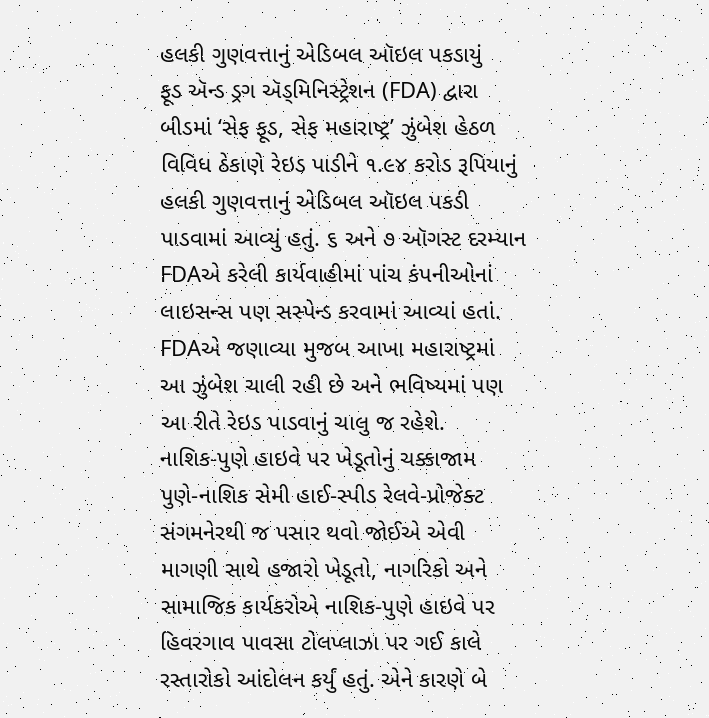હલકી ગુણવત્તાનું એડિબલ ઑઇલ પકડાયું
ફૂડ ઍન્ડ ડ્રગ ઍડ્મિનિસ્ટ્રેશન (FDA) દ્વારા બીડમાં ‘સેફ ફૂડ, સેફ મહારાષ્ટ્ર’ ઝુંબેશ હેઠળ વિવિધ ઠેકાણે રેઇડ પાડીને ૧.૯૪ કરોડ રૂપિયાનું હલકી ગુણવત્તાનું એડિબલ ઑઇલ પકડી પાડવામાં આવ્યું હતું. ૬ અને ૭ ઑગસ્ટ દરમ્યાન FDAએ કરેલી કાર્યવાહીમાં પાંચ કંપનીઓનાં લાઇસન્સ પણ સસ્પેન્ડ કરવામાં આવ્યાં હતાં. FDAએ જણાવ્યા મુજબ આખા મહારાષ્ટ્રમાં આ ઝુંબેશ ચાલી રહી છે અને ભવિષ્યમાં પણ આ રીતે રેઇડ પાડવાનું ચાલુ જ રહેશે.
નાશિક-પુણે હાઇવે પર ખેડૂતોનું ચક્કાજામ
પુણે-નાશિક સેમી હાઈ-સ્પીડ રેલવે-પ્રોજેક્ટ સંગમનેરથી જ પસાર થવો જોઈએ એવી માગણી સાથે હજારો ખેડૂતો, નાગરિકો અને સામાજિક કાર્યકરોએ નાશિક-પુણે હાઇવે પર હિવરગાવ પાવસા ટોલપ્લાઝા પર ગઈ કાલે રસ્તારોકો આંદોલન કર્યું હતું. એને કારણે બે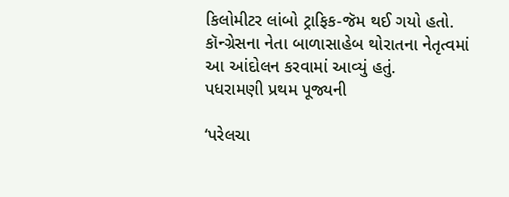કિલોમીટર લાંબો ટ્રાફિક-જૅમ થઈ ગયો હતો. કૉન્ગ્રેસના નેતા બાળાસાહેબ થોરાતના નેતૃત્વમાં આ આંદોલન કરવામાં આવ્યું હતું.
પધરામણી પ્રથમ પૂજ્યની

‘પરેલચા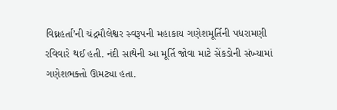વિઘ્નહર્તા’ની ચંદ્રમૌલેશ્વર સ્વરૂપની મહાકાય ગણેશમૂર્તિની પધરામણી રવિવારે થઈ હતી. નંદી સાથેની આ મૂર્તિ જોવા માટે સેંકડોની સંખ્યામાં ગણેશભક્તો ઊમટ્યા હતા.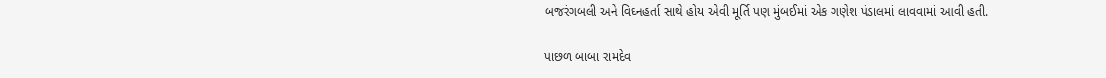બજરંગબલી અને વિઘ્નહર્તા સાથે હોય એવી મૂર્તિ પણ મુંબઈમાં એક ગણેશ પંડાલમાં લાવવામાં આવી હતી.

પાછળ બાબા રામદેવ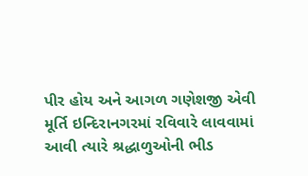પીર હોય અને આગળ ગણેશજી એવી મૂર્તિ ઇન્દિરાનગરમાં રવિવારે લાવવામાં આવી ત્યારે શ્રદ્ધાળુઓની ભીડ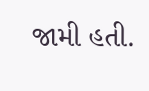જામી હતી.